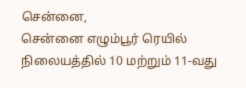சென்னை,
சென்னை எழும்பூர் ரெயில் நிலையத்தில் 10 மற்றும் 11-வது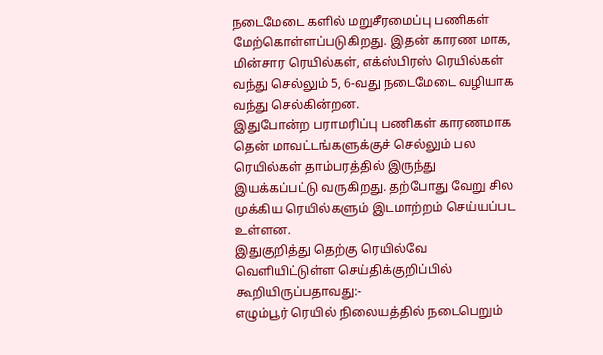நடைமேடை களில் மறுசீரமைப்பு பணிகள் மேற்கொள்ளப்படுகிறது. இதன் காரண மாக, மின்சார ரெயில்கள், எக்ஸ்பிரஸ் ரெயில்கள் வந்து செல்லும் 5, 6-வது நடைமேடை வழியாக வந்து செல்கின்றன.
இதுபோன்ற பராமரிப்பு பணிகள் காரணமாக தென் மாவட்டங்களுக்குச் செல்லும் பல ரெயில்கள் தாம்பரத்தில் இருந்து இயக்கப்பட்டு வருகிறது. தற்போது வேறு சில முக்கிய ரெயில்களும் இடமாற்றம் செய்யப்பட உள்ளன.
இதுகுறித்து தெற்கு ரெயில்வே வெளியிட்டுள்ள செய்திக்குறிப்பில் கூறியிருப்பதாவது:-
எழும்பூர் ரெயில் நிலையத்தில் நடைபெறும்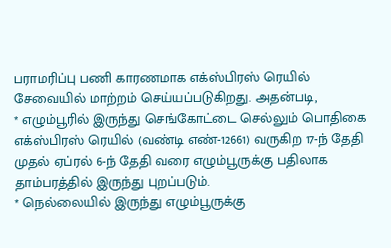பராமரிப்பு பணி காரணமாக எக்ஸ்பிரஸ் ரெயில் சேவையில் மாற்றம் செய்யப்படுகிறது. அதன்படி,
* எழும்பூரில் இருந்து செங்கோட்டை செல்லும் பொதிகை எக்ஸ்பிரஸ் ரெயில் (வண்டி எண்-12661) வருகிற 17-ந் தேதி முதல் ஏப்ரல் 6-ந் தேதி வரை எழும்பூருக்கு பதிலாக தாம்பரத்தில் இருந்து புறப்படும்.
* நெல்லையில் இருந்து எழும்பூருக்கு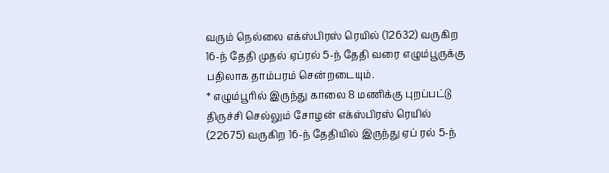வரும் நெல்லை எக்ஸ்பிரஸ் ரெயில் (12632) வருகிற 16-ந் தேதி முதல் ஏப்ரல் 5-ந் தேதி வரை எழும்பூருக்கு பதிலாக தாம்பரம் சென்றடையும்.
* எழும்பூரில் இருந்து காலை 8 மணிக்கு புறப்பட்டு திருச்சி செல்லும் சோழன் எக்ஸ்பிரஸ் ரெயில் (22675) வருகிற 16-ந் தேதியில் இருந்து ஏப் ரல் 5-ந்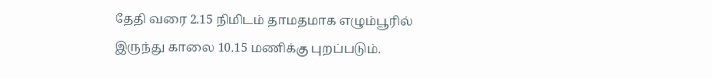தேதி வரை 2.15 நிமிடம் தாமதமாக எழும்பூரில் இருந்து காலை 10.15 மணிக்கு புறப்படும்.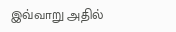இவ்வாறு அதில்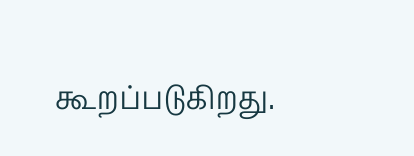கூறப்படுகிறது.